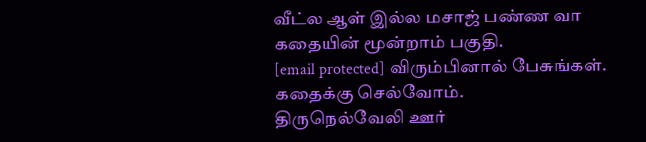வீட்ல ஆள் இல்ல மசாஜ் பண்ண வா கதையின் மூன்றாம் பகுதி.
[email protected] விரும்பினால் பேசுங்கள். கதைக்கு செல்வோம்.
திருநெல்வேலி ஊர்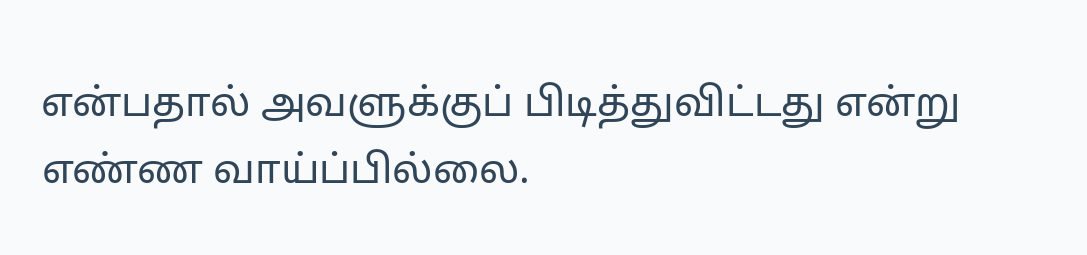என்பதால் அவளுக்குப் பிடித்துவிட்டது என்று எண்ண வாய்ப்பில்லை.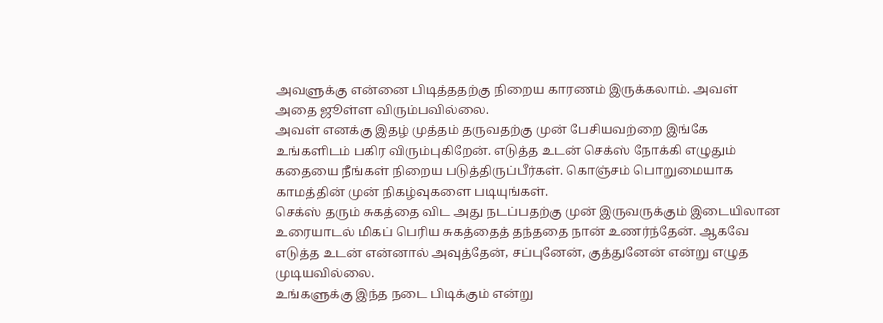அவளுக்கு என்னை பிடித்ததற்கு நிறைய காரணம் இருக்கலாம். அவள் அதை ஜூள்ள விரும்பவில்லை.
அவள் எனக்கு இதழ் முத்தம் தருவதற்கு முன் பேசியவற்றை இங்கே உங்களிடம் பகிர விரும்புகிறேன். எடுத்த உடன் செக்ஸ் நோக்கி எழுதும் கதையை நீங்கள் நிறைய படுத்திருப்பீர்கள். கொஞ்சம் பொறுமையாக காமத்தின் முன் நிகழ்வுகளை படியுங்கள்.
செக்ஸ் தரும் சுகத்தை விட அது நடப்பதற்கு முன் இருவருக்கும் இடையிலான உரையாடல் மிகப் பெரிய சுகத்தைத் தந்ததை நான் உணர்ந்தேன். ஆகவே எடுத்த உடன் என்னால் அவுத்தேன், சப்புனேன், குத்துனேன் என்று எழுத முடியவில்லை.
உங்களுக்கு இந்த நடை பிடிக்கும் என்று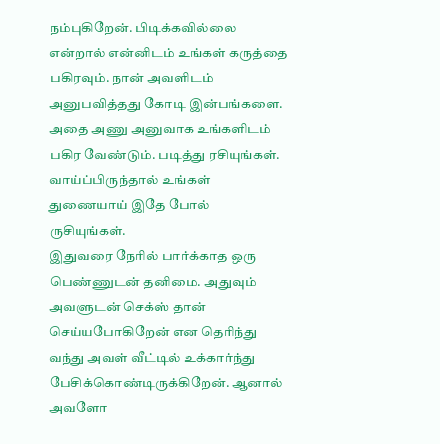நம்புகிறேன். பிடிக்கவில்லை என்றால் என்னிடம் உங்கள் கருத்தை பகிரவும். நான் அவளிடம் அனுபவித்தது கோடி இன்பங்களை. அதை அணு அனுவாக உங்களிடம் பகிர வேண்டும். படித்து ரசியுங்கள். வாய்ப்பிருந்தால் உங்கள் துணையாய் இதே போல் ருசியுங்கள்.
இதுவரை நேரில் பார்க்காத ஒரு பெண்ணுடன் தனிமை. அதுவும் அவளுடன் செக்ஸ் தான் செய்யபோகிறேன் என தெரிந்து வந்து அவள் வீட்டில் உக்கார்ந்து பேசிக்கொண்டிருக்கிறேன். ஆனால் அவளோ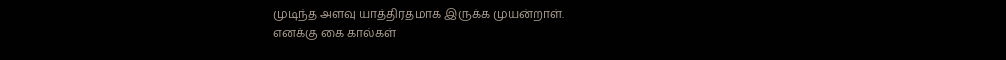முடிந்த அளவு யாத்திரதமாக இருக்க முயன்றாள்.
எனக்கு கை கால்கள்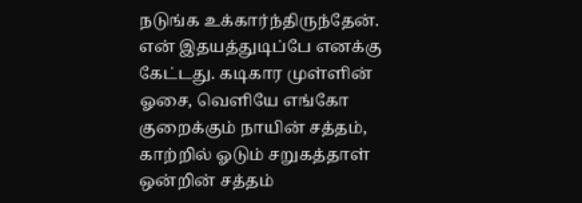நடுங்க உக்கார்ந்திருந்தேன். என் இதயத்துடிப்பே எனக்கு கேட்டது. கடிகார முள்ளின் ஓசை, வெளியே எங்கோ குறைக்கும் நாயின் சத்தம், காற்றில் ஓடும் சறுகத்தாள் ஒன்றின் சத்தம்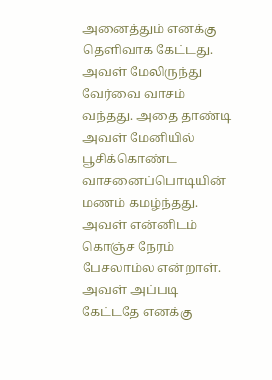அனைத்தும் எனக்கு தெளிவாக கேட்டது.
அவள் மேலிருந்து வேர்வை வாசம் வந்தது. அதை தாண்டி அவள் மேனியில் பூசிக்கொண்ட வாசனைப்பொடியின் மணம் கமழ்ந்தது. அவள் என்னிடம் கொஞ்ச நேரம் பேசலாம்ல என்றாள்.
அவள் அப்படி கேட்டதே எனக்கு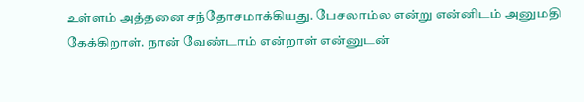உள்ளம் அத்தனை சந்தோசமாக்கியது. பேசலாம்ல என்று என்னிடம் அனுமதி கேக்கிறாள். நான் வேண்டாம் என்றாள் என்னுடன்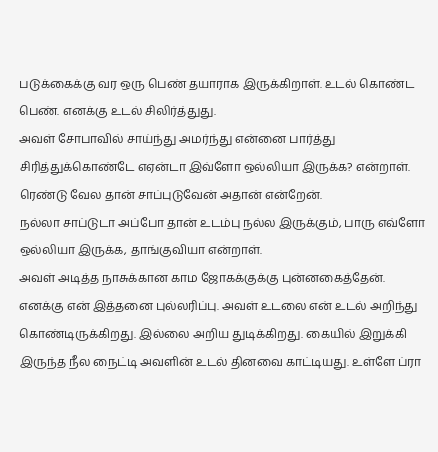படுக்கைக்கு வர ஒரு பெண் தயாராக இருக்கிறாள். உடல் கொண்ட பெண். எனக்கு உடல் சிலிர்த்துது.
அவள் சோபாவில் சாய்ந்து அமர்ந்து என்னை பார்த்து சிரித்துக்கொண்டே எஏன்டா இவ்ளோ ஒல்லியா இருக்க? என்றாள். ரெண்டு வேல தான் சாப்புடுவேன் அதான் என்றேன்.
நல்லா சாப்டுடா அப்போ தான் உடம்பு நல்ல இருக்கும், பாரு எவ்ளோ ஒல்லியா இருக்க, தாங்குவியா என்றாள்.
அவள் அடித்த நாசுக்கான காம ஜோகக்குக்கு புன்னகைத்தேன்.
எனக்கு என் இத்தனை புல்லரிப்பு. அவள் உடலை என் உடல் அறிந்து கொண்டிருக்கிறது. இல்லை அறிய துடிக்கிறது. கையில் இறுக்கி இருந்த நீல நைட்டி அவளின் உடல் தினவை காட்டியது. உள்ளே ப்ரா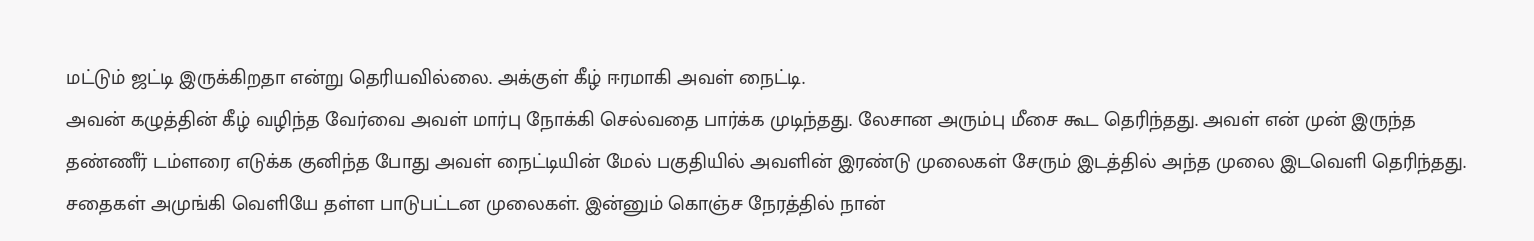மட்டும் ஜட்டி இருக்கிறதா என்று தெரியவில்லை. அக்குள் கீழ் ஈரமாகி அவள் நைட்டி.
அவன் கழுத்தின் கீழ் வழிந்த வேர்வை அவள் மார்பு நோக்கி செல்வதை பார்க்க முடிந்தது. லேசான அரும்பு மீசை கூட தெரிந்தது. அவள் என் முன் இருந்த தண்ணீர் டம்ளரை எடுக்க குனிந்த போது அவள் நைட்டியின் மேல் பகுதியில் அவளின் இரண்டு முலைகள் சேரும் இடத்தில் அந்த முலை இடவெளி தெரிந்தது. சதைகள் அமுங்கி வெளியே தள்ள பாடுபட்டன முலைகள். இன்னும் கொஞ்ச நேரத்தில் நான்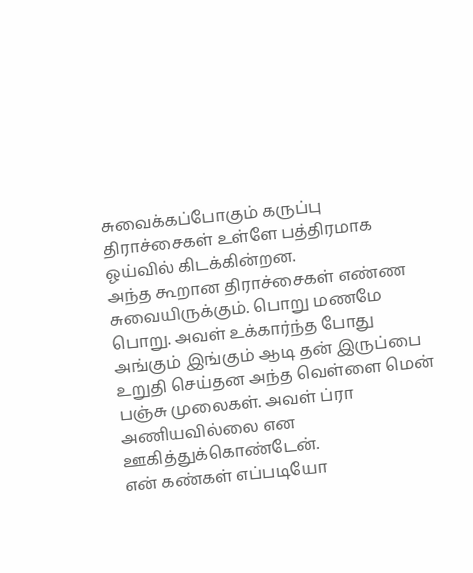சுவைக்கப்போகும் கருப்பு திராச்சைகள் உள்ளே பத்திரமாக ஓய்வில் கிடக்கின்றன.
அந்த கூறான திராச்சைகள் எண்ண சுவையிருக்கும். பொறு மணமே பொறு. அவள் உக்கார்ந்த போது அங்கும் இங்கும் ஆடி தன் இருப்பை உறுதி செய்தன அந்த வெள்ளை மென் பஞ்சு முலைகள். அவள் ப்ரா அணியவில்லை என ஊகித்துக்கொண்டேன்.
என் கண்கள் எப்படியோ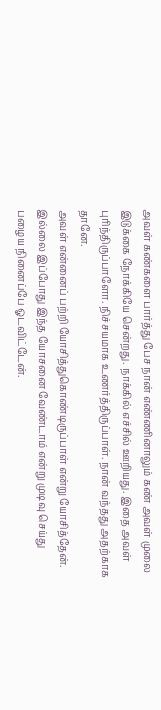அவள் கண்களை பார்த்து பேச நான் எண்ணினாலும் கண் அவள் முலை இடுக்கை நோக்கியே சென்றது. நாக்கில் எச்சில் ஊறியது. இதை அவள் புரிந்திருப்பாளோ. நிச்சயமாக உணர்த்திருப்பாள். நான் வந்தது அதற்காக தானே.
அவள் என்னைப் பற்றி யோசித்துகொண்டிருப்பாள் என்று யோசித்தேன். இல்லை இப்போது இந்த யோசனை வேண்டாம் என்று முடிவு செய்து பழைய நினைப்பே ஓடவிட்டேன்.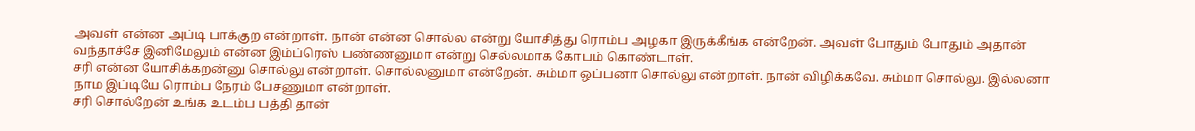அவள் என்ன அப்டி பாக்குற என்றாள். நான் என்ன சொல்ல என்று யோசித்து ரொம்ப அழகா இருக்கீங்க என்றேன். அவள் போதும் போதும் அதான் வந்தாச்சே இனிமேலும் என்ன இம்ப்ரெஸ் பண்ணனுமா என்று செல்லமாக கோபம் கொண்டாள்.
சரி என்ன யோசிக்கறன்னு சொல்லு என்றாள். சொல்லனுமா என்றேன். சும்மா ஒப்பனா சொல்லு என்றாள். நான் விழிக்கவே. சும்மா சொல்லு. இல்லனா நாம இப்டியே ரொம்ப நேரம் பேசணுமா என்றாள்.
சரி சொல்றேன் உங்க உடம்ப பத்தி தான்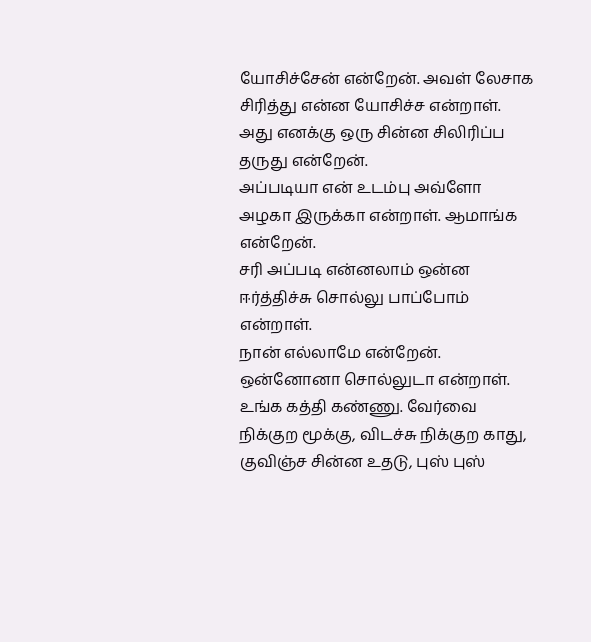யோசிச்சேன் என்றேன். அவள் லேசாக சிரித்து என்ன யோசிச்ச என்றாள். அது எனக்கு ஒரு சின்ன சிலிரிப்ப தருது என்றேன்.
அப்படியா என் உடம்பு அவ்ளோ அழகா இருக்கா என்றாள். ஆமாங்க என்றேன்.
சரி அப்படி என்னலாம் ஒன்ன ஈர்த்திச்சு சொல்லு பாப்போம் என்றாள்.
நான் எல்லாமே என்றேன்.
ஒன்னோனா சொல்லுடா என்றாள்.
உங்க கத்தி கண்ணு. வேர்வை நிக்குற மூக்கு, விடச்சு நிக்குற காது, குவிஞ்ச சின்ன உதடு, புஸ் புஸ்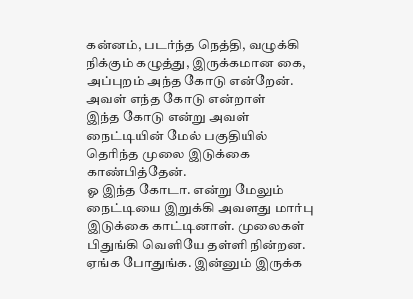கன்னம், படர்ந்த நெத்தி, வழுக்கி நிக்கும் கழுத்து, இருக்கமான கை, அப்புறம் அந்த கோடு என்றேன்.
அவள் எந்த கோடு என்றாள்
இந்த கோடு என்று அவள் நைட்டியின் மேல் பகுதியில் தெரிந்த முலை இடுக்கை காண்பித்தேன்.
ஓ இந்த கோடா. என்று மேலும் நைட்டியை இறுக்கி அவளது மார்பு இடுக்கை காட்டினாள். முலைகள் பிதுங்கி வெளியே தள்ளி நின்றன.
ஏங்க போதுங்க. இன்னும் இருக்க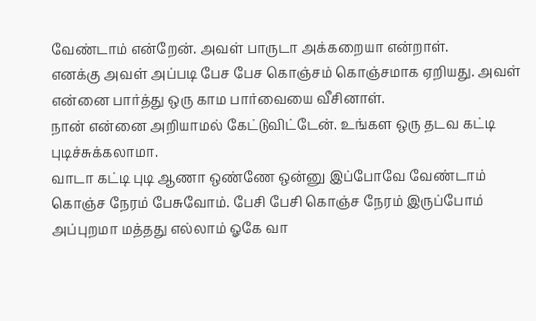வேண்டாம் என்றேன். அவள் பாருடா அக்கறையா என்றாள்.
எனக்கு அவள் அப்படி பேச பேச கொஞ்சம் கொஞ்சமாக ஏறியது. அவள் என்னை பார்த்து ஒரு காம பார்வையை வீசினாள்.
நான் என்னை அறியாமல் கேட்டுவிட்டேன். உங்கள ஒரு தடவ கட்டி புடிச்சுக்கலாமா.
வாடா கட்டி புடி ஆணா ஒண்ணே ஒன்னு இப்போவே வேண்டாம் கொஞ்ச நேரம் பேசுவோம். பேசி பேசி கொஞ்ச நேரம் இருப்போம் அப்புறமா மத்தது எல்லாம் ஓகே வா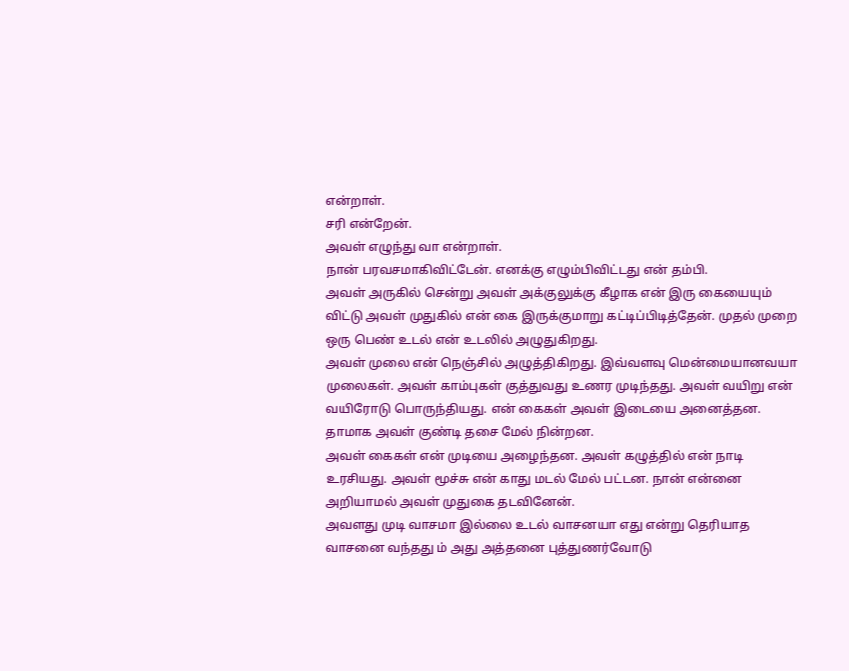என்றாள்.
சரி என்றேன்.
அவள் எழுந்து வா என்றாள்.
நான் பரவசமாகிவிட்டேன். எனக்கு எழும்பிவிட்டது என் தம்பி.
அவள் அருகில் சென்று அவள் அக்குலுக்கு கீழாக என் இரு கையையும் விட்டு அவள் முதுகில் என் கை இருக்குமாறு கட்டிப்பிடித்தேன். முதல் முறை ஒரு பெண் உடல் என் உடலில் அழுதுகிறது.
அவள் முலை என் நெஞ்சில் அழுத்திகிறது. இவ்வளவு மென்மையானவயா முலைகள். அவள் காம்புகள் குத்துவது உணர முடிந்தது. அவள் வயிறு என் வயிரோடு பொருந்தியது. என் கைகள் அவள் இடையை அனைத்தன. தாமாக அவள் குண்டி தசை மேல் நின்றன.
அவள் கைகள் என் முடியை அழைந்தன. அவள் கழுத்தில் என் நாடி உரசியது. அவள் மூச்சு என் காது மடல் மேல் பட்டன. நான் என்னை அறியாமல் அவள் முதுகை தடவினேன்.
அவளது முடி வாசமா இல்லை உடல் வாசனயா எது என்று தெரியாத வாசனை வந்தது ம் அது அத்தனை புத்துணர்வோடு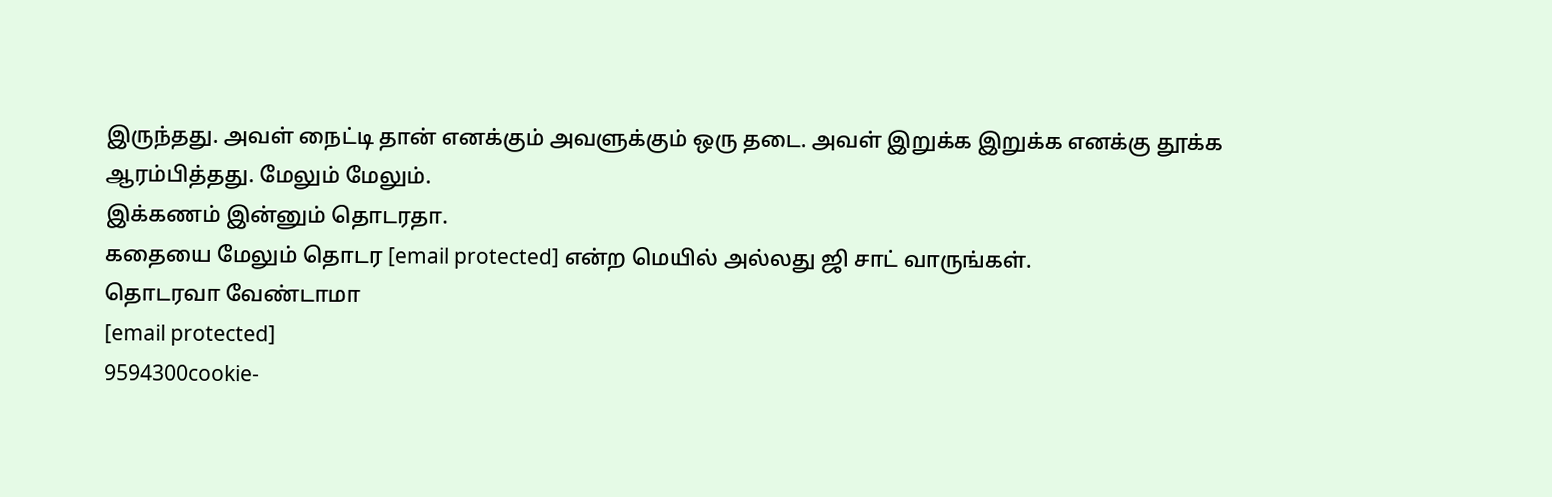இருந்தது. அவள் நைட்டி தான் எனக்கும் அவளுக்கும் ஒரு தடை. அவள் இறுக்க இறுக்க எனக்கு தூக்க ஆரம்பித்தது. மேலும் மேலும்.
இக்கணம் இன்னும் தொடரதா.
கதையை மேலும் தொடர [email protected] என்ற மெயில் அல்லது ஜி சாட் வாருங்கள்.
தொடரவா வேண்டாமா
[email protected]
9594300cookie-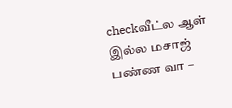checkவீட்ல ஆள் இல்ல மசாஜ் பண்ண வா –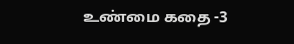உண்மை கதை -3